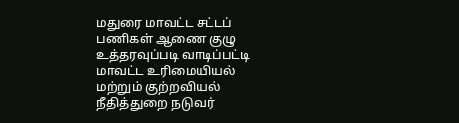மதுரை மாவட்ட சட்டப் பணிகள் ஆணை குழு உத்தரவுப்படி வாடிப்பட்டி மாவட்ட உரிமையியல் மற்றும் குற்றவியல் நீதித்துறை நடுவர்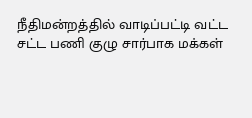நீதிமன்றத்தில் வாடிப்பட்டி வட்ட சட்ட பணி குழு சார்பாக மக்கள்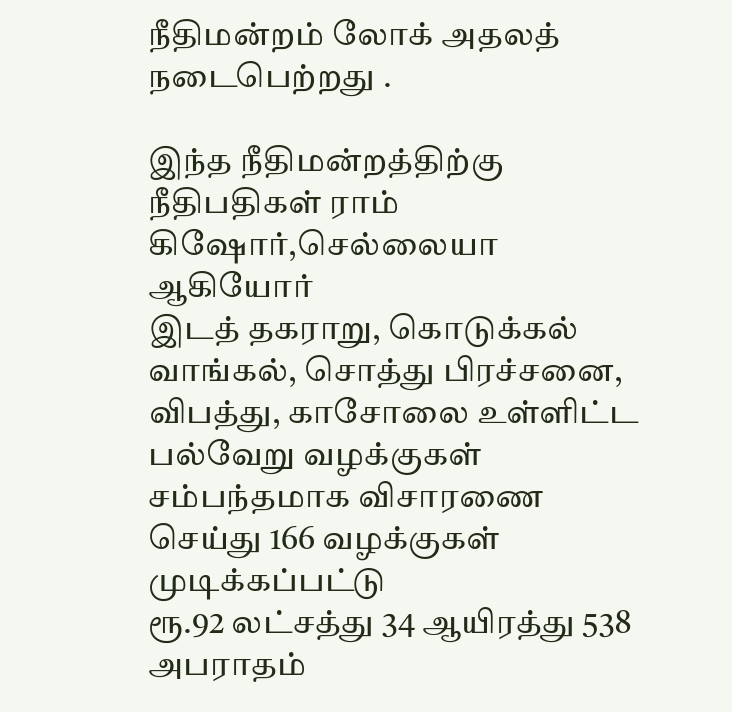நீதிமன்றம் லோக் அதலத் நடைபெற்றது .

இந்த நீதிமன்றத்திற்கு நீதிபதிகள் ராம் கிஷோர்,செல்லையா ஆகியோர்
இடத் தகராறு, கொடுக்கல் வாங்கல், சொத்து பிரச்சனை, விபத்து, காசோலை உள்ளிட்ட பல்வேறு வழக்குகள் சம்பந்தமாக விசாரணை செய்து 166 வழக்குகள் முடிக்கப்பட்டு
ரூ.92 லட்சத்து 34 ஆயிரத்து 538 அபராதம்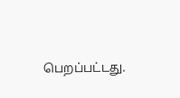பெறப்பட்டது.